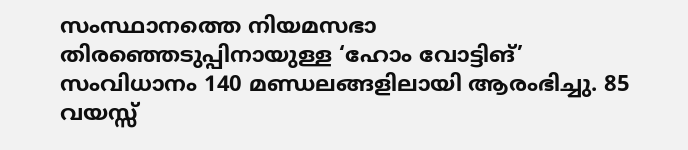സംസ്ഥാനത്തെ നിയമസഭാ തിരഞ്ഞെടുപ്പിനായുള്ള ‘ഹോം വോട്ടിങ്’ സംവിധാനം 140 മണ്ഡലങ്ങളിലായി ആരംഭിച്ചു. 85 വയസ്സ്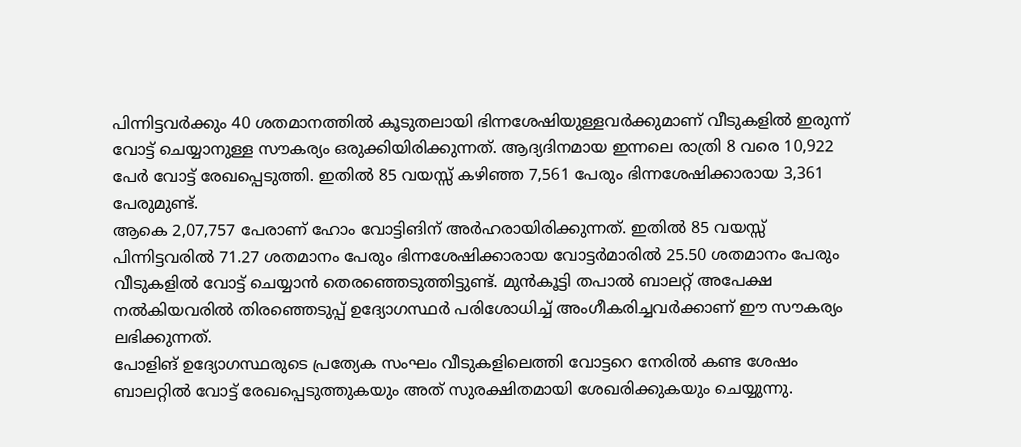പിന്നിട്ടവർക്കും 40 ശതമാനത്തിൽ കൂടുതലായി ഭിന്നശേഷിയുള്ളവർക്കുമാണ് വീടുകളിൽ ഇരുന്ന് വോട്ട് ചെയ്യാനുള്ള സൗകര്യം ഒരുക്കിയിരിക്കുന്നത്. ആദ്യദിനമായ ഇന്നലെ രാത്രി 8 വരെ 10,922 പേർ വോട്ട് രേഖപ്പെടുത്തി. ഇതിൽ 85 വയസ്സ് കഴിഞ്ഞ 7,561 പേരും ഭിന്നശേഷിക്കാരായ 3,361 പേരുമുണ്ട്.
ആകെ 2,07,757 പേരാണ് ഹോം വോട്ടിങിന് അർഹരായിരിക്കുന്നത്. ഇതിൽ 85 വയസ്സ് പിന്നിട്ടവരിൽ 71.27 ശതമാനം പേരും ഭിന്നശേഷിക്കാരായ വോട്ടർമാരിൽ 25.50 ശതമാനം പേരും വീടുകളിൽ വോട്ട് ചെയ്യാൻ തെരഞ്ഞെടുത്തിട്ടുണ്ട്. മുൻകൂട്ടി തപാൽ ബാലറ്റ് അപേക്ഷ നൽകിയവരിൽ തിരഞ്ഞെടുപ്പ് ഉദ്യോഗസ്ഥർ പരിശോധിച്ച് അംഗീകരിച്ചവർക്കാണ് ഈ സൗകര്യം ലഭിക്കുന്നത്.
പോളിങ് ഉദ്യോഗസ്ഥരുടെ പ്രത്യേക സംഘം വീടുകളിലെത്തി വോട്ടറെ നേരിൽ കണ്ട ശേഷം ബാലറ്റിൽ വോട്ട് രേഖപ്പെടുത്തുകയും അത് സുരക്ഷിതമായി ശേഖരിക്കുകയും ചെയ്യുന്നു.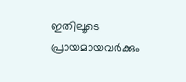ഇതിലൂടെ പ്രായമായവർക്കും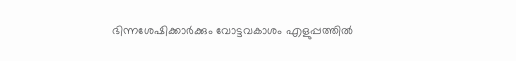ഭിന്നശേഷിക്കാർക്കും വോട്ടവകാശം എളുപ്പത്തിൽ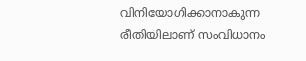വിനിയോഗിക്കാനാകുന്ന രീതിയിലാണ് സംവിധാനം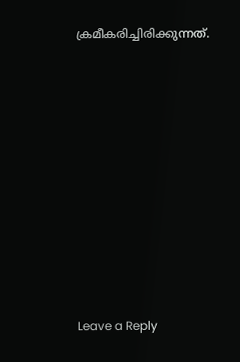ക്രമീകരിച്ചിരിക്കുന്നത്.











Leave a Reply